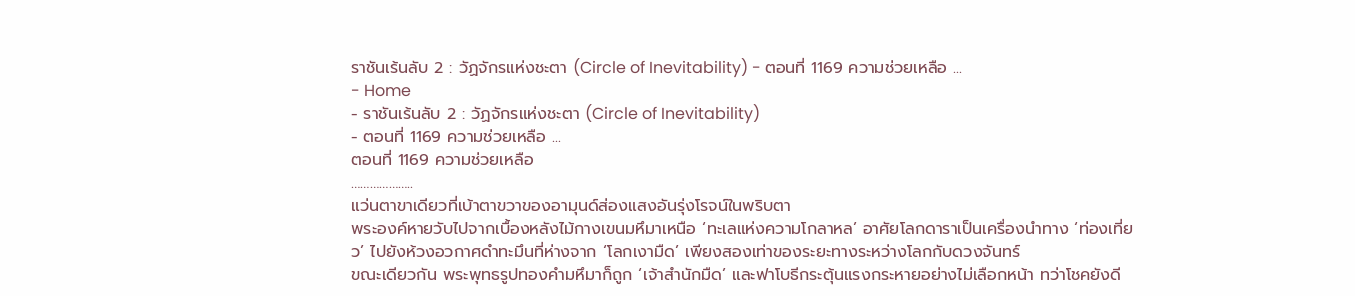ราชันเร้นลับ 2 : วัฏจักรแห่งชะตา (Circle of Inevitability) - ตอนที่ 1169 ความช่วยเหลือ ...
- Home
- ราชันเร้นลับ 2 : วัฏจักรแห่งชะตา (Circle of Inevitability)
- ตอนที่ 1169 ความช่วยเหลือ ...
ตอนที่ 1169 ความช่วยเหลือ
………………..
แว่นตาขาเดียวที่เบ้าตาขวาของอามุนด์ส่องแสงอันรุ่งโรจน์ในพริบตา
พระองค์หายวับไปจากเบื้องหลังไม้กางเขนมหึมาเหนือ ‘ทะเลแห่งความโกลาหล’ อาศัยโลกดาราเป็นเครื่องนำทาง ‘ท่องเที่ยว’ ไปยังห้วงอวกาศดำทะมึนที่ห่างจาก ‘โลกเงามืด’ เพียงสองเท่าของระยะทางระหว่างโลกกับดวงจันทร์
ขณะเดียวกัน พระพุทธรูปทองคำมหึมาก็ถูก ‘เจ้าสำนักมืด’ และฟาโบธีกระตุ้นแรงกระหายอย่างไม่เลือกหน้า ทว่าโชคยังดี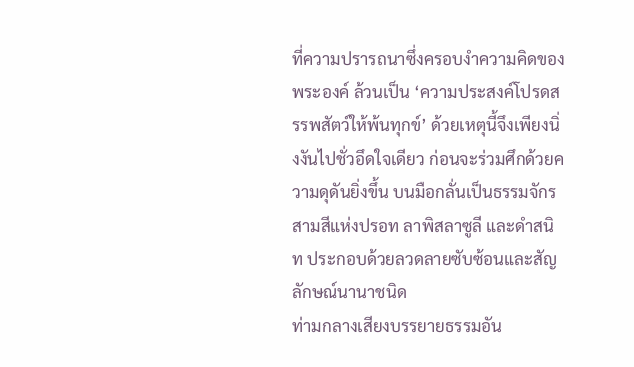ที่ความปรารถนาซึ่งครอบงำความคิดของพระองค์ ล้วนเป็น ‘ความประสงค์โปรดสรรพสัตว์ให้พ้นทุกข์’ ด้วยเหตุนี้จึงเพียงนิ่งงันไปชั่วอึดใจเดียว ก่อนจะร่วมศึกด้วยความดุดันยิ่งขึ้น บนมือกลั่นเป็นธรรมจักรสามสีแห่งปรอท ลาพิสลาซูลี และดำสนิท ประกอบด้วยลวดลายซับซ้อนและสัญลักษณ์นานาชนิด
ท่ามกลางเสียงบรรยายธรรมอัน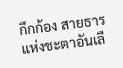กึกก้อง สายธารแห่งชะตาอันเลื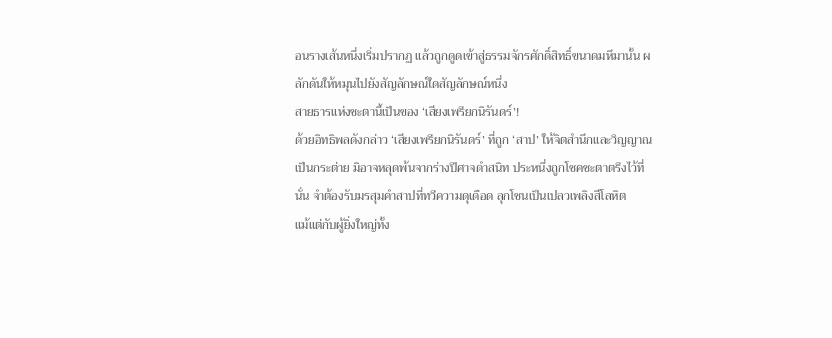อนรางเส้นหนึ่งเริ่มปรากฏ แล้วถูกดูดเข้าสู่ธรรมจักรศักดิ์สิทธิ์ขนาดมหึมานั้น ผลักดันให้หมุนไปยังสัญลักษณ์ใดสัญลักษณ์หนึ่ง
สายธารแห่งชะตานี้เป็นของ ‘เสียงเพรียกนิรันดร์’!
ด้วยอิทธิพลดังกล่าว ‘เสียงเพรียกนิรันดร์’ ที่ถูก ‘สาป’ ให้จิตสำนึกและวิญญาณเป็นกระต่าย มิอาจหลุดพ้นจากร่างปีศาจดำสนิท ประหนึ่งถูกโชคชะตาตรึงไว้ที่นั่น จำต้องรับมรสุมคำสาปที่ทวีความดุเดือด ลุกโชนเป็นเปลวเพลิงสีโลหิต
แม้แต่กับผู้ยิ่งใหญ่ทั้ง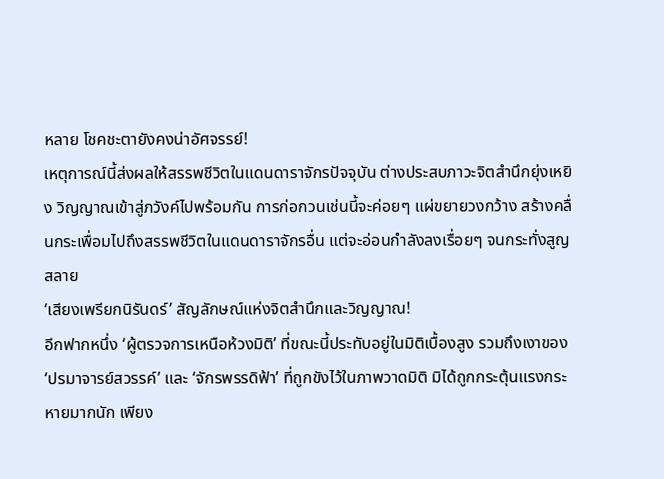หลาย โชคชะตายังคงน่าอัศจรรย์!
เหตุการณ์นี้ส่งผลให้สรรพชีวิตในแดนดาราจักรปัจจุบัน ต่างประสบภาวะจิตสำนึกยุ่งเหยิง วิญญาณเข้าสู่ภวังค์ไปพร้อมกัน การก่อกวนเช่นนี้จะค่อยๆ แผ่ขยายวงกว้าง สร้างคลื่นกระเพื่อมไปถึงสรรพชีวิตในแดนดาราจักรอื่น แต่จะอ่อนกำลังลงเรื่อยๆ จนกระทั่งสูญสลาย
‘เสียงเพรียกนิรันดร์’ สัญลักษณ์แห่งจิตสำนึกและวิญญาณ!
อีกฟากหนึ่ง ‘ผู้ตรวจการเหนือห้วงมิติ’ ที่ขณะนี้ประทับอยู่ในมิติเบื้องสูง รวมถึงเงาของ ‘ปรมาจารย์สวรรค์’ และ ‘จักรพรรดิฟ้า’ ที่ถูกขังไว้ในภาพวาดมิติ มิได้ถูกกระตุ้นแรงกระหายมากนัก เพียง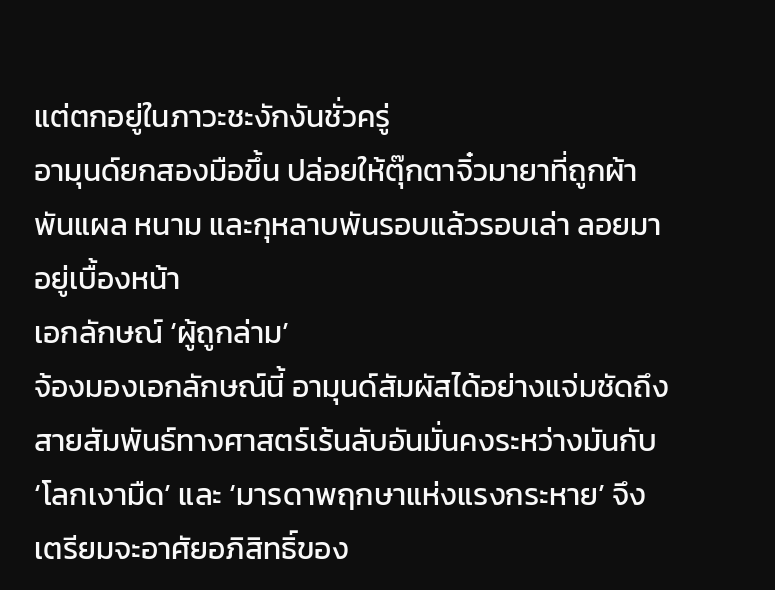แต่ตกอยู่ในภาวะชะงักงันชั่วครู่
อามุนด์ยกสองมือขึ้น ปล่อยให้ตุ๊กตาจิ๋วมายาที่ถูกผ้าพันแผล หนาม และกุหลาบพันรอบแล้วรอบเล่า ลอยมาอยู่เบื้องหน้า
เอกลักษณ์ ‘ผู้ถูกล่าม’
จ้องมองเอกลักษณ์นี้ อามุนด์สัมผัสได้อย่างแจ่มชัดถึงสายสัมพันธ์ทางศาสตร์เร้นลับอันมั่นคงระหว่างมันกับ ‘โลกเงามืด’ และ ‘มารดาพฤกษาแห่งแรงกระหาย’ จึงเตรียมจะอาศัยอภิสิทธิ์ของ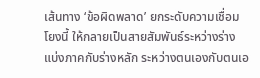เส้นทาง ‘ข้อผิดพลาด’ ยกระดับความเชื่อมโยงนี้ ให้กลายเป็นสายสัมพันธ์ระหว่างร่างแบ่งภาคกับร่างหลัก ระหว่างตนเองกับตนเอ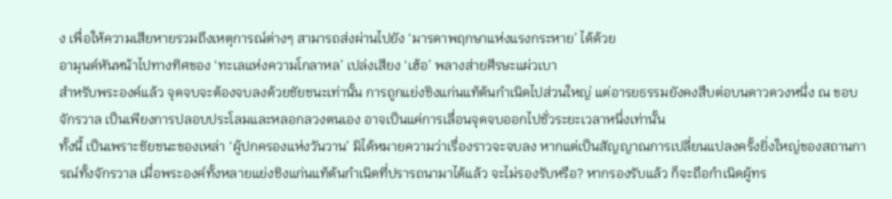ง เพื่อให้ความเสียหายรวมถึงเหตุการณ์ต่างๆ สามารถส่งผ่านไปยัง ‘มารดาพฤกษาแห่งแรงกระหาย’ ได้ด้วย
อามุนด์หันหน้าไปทางทิศของ ‘ทะเลแห่งความโกลาหล’ เปล่งเสียง ‘เฮ้อ’ พลางส่ายศีรษะแผ่วเบา
สำหรับพระองค์แล้ว จุดจบจะต้องจบลงด้วยชัยชนะเท่านั้น การถูกแย่งชิงแก่นแท้ต้นกำเนิดไปส่วนใหญ่ แต่อารยธรรมยังคงสืบต่อบนดาวดวงหนึ่ง ณ ขอบจักรวาล เป็นเพียงการปลอบประโลมและหลอกลวงตนเอง อาจเป็นแค่การเลื่อนจุดจบออกไปชั่วระยะเวลาหนึ่งเท่านั้น
ทั้งนี้ เป็นเพราะชัยชนะของเหล่า ‘ผู้ปกครองแห่งวันวาน’ มิได้หมายความว่าเรื่องราวจะจบลง หากแต่เป็นสัญญาณการเปลี่ยนแปลงครั้งยิ่งใหญ่ของสถานการณ์ทั้งจักรวาล เมื่อพระองค์ทั้งหลายแย่งชิงแก่นแท้ต้นกำเนิดที่ปรารถนามาได้แล้ว จะไม่รองรับหรือ? หากรองรับแล้ว ก็จะถือกำเนิดผู้ทร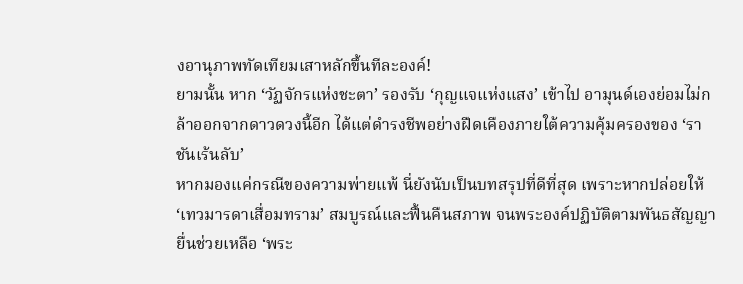งอานุภาพทัดเทียมเสาหลักขึ้นทีละองค์!
ยามนั้น หาก ‘วัฏจักรแห่งชะตา’ รองรับ ‘กุญแจแห่งแสง’ เข้าไป อามุนด์เองย่อมไม่กล้าออกจากดาวดวงนี้อีก ได้แต่ดำรงชีพอย่างฝืดเคืองภายใต้ความคุ้มครองของ ‘ราชันเร้นลับ’
หากมองแค่กรณีของความพ่ายแพ้ นี่ยังนับเป็นบทสรุปที่ดีที่สุด เพราะหากปล่อยให้ ‘เทวมารดาเสื่อมทราม’ สมบูรณ์และฟื้นคืนสภาพ จนพระองค์ปฏิบัติตามพันธสัญญา ยื่นช่วยเหลือ ‘พระ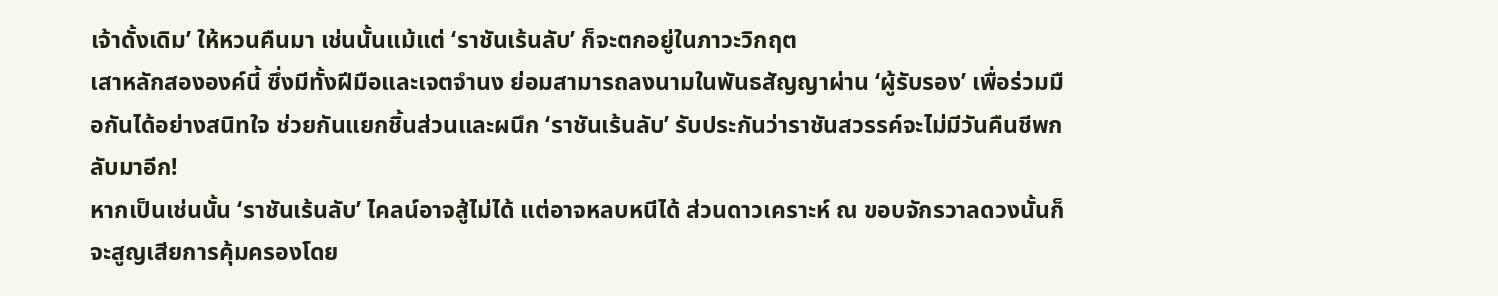เจ้าดั้งเดิม’ ให้หวนคืนมา เช่นนั้นแม้แต่ ‘ราชันเร้นลับ’ ก็จะตกอยู่ในภาวะวิกฤต
เสาหลักสององค์นี้ ซึ่งมีทั้งฝีมือและเจตจำนง ย่อมสามารถลงนามในพันธสัญญาผ่าน ‘ผู้รับรอง’ เพื่อร่วมมือกันได้อย่างสนิทใจ ช่วยกันแยกชิ้นส่วนและผนึก ‘ราชันเร้นลับ’ รับประกันว่าราชันสวรรค์จะไม่มีวันคืนชีพกลับมาอีก!
หากเป็นเช่นนั้น ‘ราชันเร้นลับ’ ไคลน์อาจสู้ไม่ได้ แต่อาจหลบหนีได้ ส่วนดาวเคราะห์ ณ ขอบจักรวาลดวงนั้นก็จะสูญเสียการคุ้มครองโดย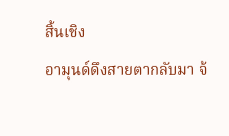สิ้นเชิง
อามุนด์ดึงสายตากลับมา จ้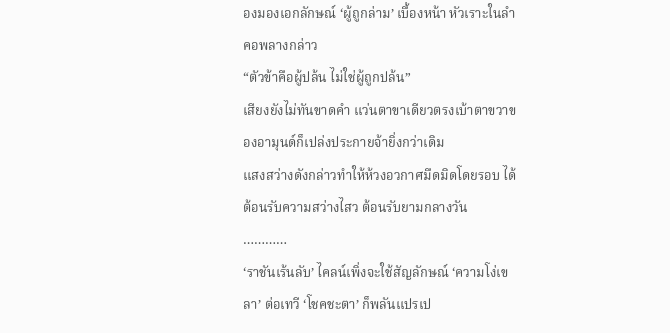องมองเอกลักษณ์ ‘ผู้ถูกล่าม’ เบื้องหน้า หัวเราะในลำคอพลางกล่าว
“ตัวข้าคือผู้ปล้น ไม่ใช่ผู้ถูกปล้น”
เสียงยังไม่ทันขาดคำ แว่นตาขาเดียวตรงเบ้าตาขวาของอามุนด์ก็เปล่งประกายจ้ายิ่งกว่าเดิม
แสงสว่างดังกล่าวทำให้ห้วงอวกาศมืดมิดโดยรอบ ได้ต้อนรับความสว่างไสว ต้อนรับยามกลางวัน
…………
‘ราชันเร้นลับ’ ไคลน์เพิ่งจะใช้สัญลักษณ์ ‘ความโง่เขลา’ ต่อเทวี ‘โชคชะตา’ ก็พลันแปรเป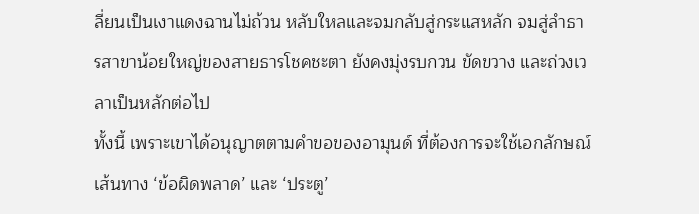ลี่ยนเป็นเงาแดงฉานไม่ถ้วน หลับใหลและจมกลับสู่กระแสหลัก จมสู่ลำธารสาขาน้อยใหญ่ของสายธารโชคชะตา ยังคงมุ่งรบกวน ขัดขวาง และถ่วงเวลาเป็นหลักต่อไป
ทั้งนี้ เพราะเขาได้อนุญาตตามคำขอของอามุนด์ ที่ต้องการจะใช้เอกลักษณ์เส้นทาง ‘ข้อผิดพลาด’ และ ‘ประตู’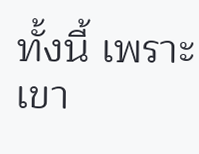ทั้งนี้ เพราะเขา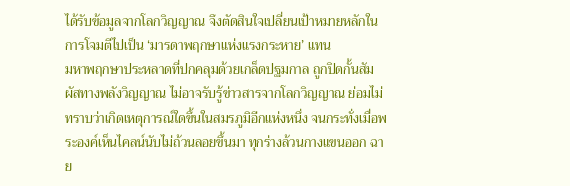ได้รับข้อมูลจากโลกวิญญาณ จึงตัดสินใจเปลี่ยนเป้าหมายหลักในการโจมตีไปเป็น ‘มารดาพฤกษาแห่งแรงกระหาย’ แทน
มหาพฤกษาประหลาดที่ปกคลุมด้วยเกล็ดปฐมกาล ถูกปิดกั้นสัมผัสทางพลังวิญญาณ ไม่อาจรับรู้ข่าวสารจากโลกวิญญาณ ย่อมไม่ทราบว่าเกิดเหตุการณ์ใดขึ้นในสมรภูมิอีกแห่งหนึ่ง จนกระทั่งเมื่อพระองค์เห็นไคลน์นับไม่ถ้วนลอยขึ้นมา ทุกร่างล้วนกางแขนออก ฉาย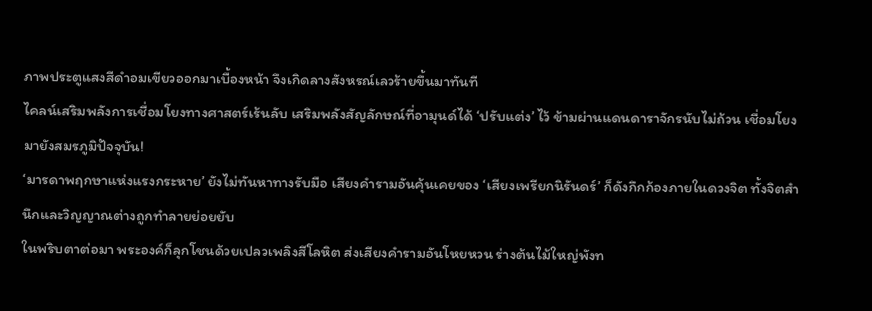ภาพประตูแสงสีดำอมเขียวออกมาเบื้องหน้า จึงเกิดลางสังหรณ์เลวร้ายขึ้นมาทันที
ไคลน์เสริมพลังการเชื่อมโยงทางศาสตร์เร้นลับ เสริมพลังสัญลักษณ์ที่อามุนด์ได้ ‘ปรับแต่ง’ ไว้ ข้ามผ่านแดนดาราจักรนับไม่ถ้วน เชื่อมโยงมายังสมรภูมิปัจจุบัน!
‘มารดาพฤกษาแห่งแรงกระหาย’ ยังไม่ทันหาทางรับมือ เสียงคำรามอันคุ้นเคยของ ‘เสียงเพรียกนิรันดร์’ ก็ดังกึกก้องภายในดวงจิต ทั้งจิตสำนึกและวิญญาณต่างถูกทำลายย่อยยับ
ในพริบตาต่อมา พระองค์ก็ลุกโชนด้วยเปลวเพลิงสีโลหิต ส่งเสียงคำรามอันโหยหวน ร่างต้นไม้ใหญ่พังท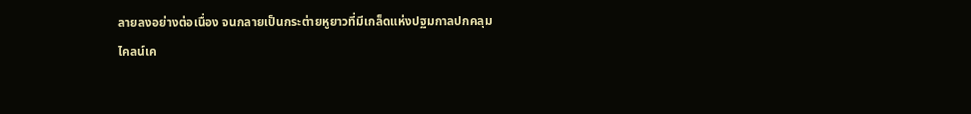ลายลงอย่างต่อเนื่อง จนกลายเป็นกระต่ายหูยาวที่มีเกล็ดแห่งปฐมกาลปกคลุม
ไคลน์เค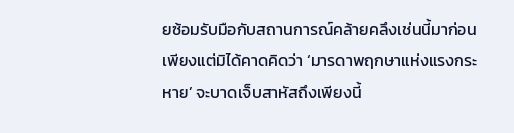ยซ้อมรับมือกับสถานการณ์คล้ายคลึงเช่นนี้มาก่อน เพียงแต่มิได้คาดคิดว่า ‘มารดาพฤกษาแห่งแรงกระหาย’ จะบาดเจ็บสาหัสถึงเพียงนี้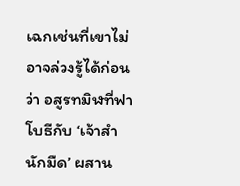เฉกเช่นที่เขาไม่อาจล่วงรู้ได้ก่อนว่า อสูรทมิฬที่ฟาโบธีกับ ‘เจ้าสำนักมืด’ ผสาน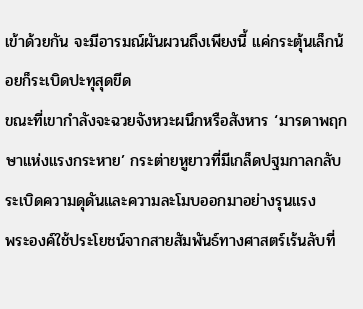เข้าด้วยกัน จะมีอารมณ์ผันผวนถึงเพียงนี้ แค่กระตุ้นเล็กน้อยก็ระเบิดปะทุสุดขีด
ขณะที่เขากำลังจะฉวยจังหวะผนึกหรือสังหาร ‘มารดาพฤกษาแห่งแรงกระหาย’ กระต่ายหูยาวที่มีเกล็ดปฐมกาลกลับระเบิดความดุดันและความละโมบออกมาอย่างรุนแรง
พระองค์ใช้ประโยชน์จากสายสัมพันธ์ทางศาสตร์เร้นลับที่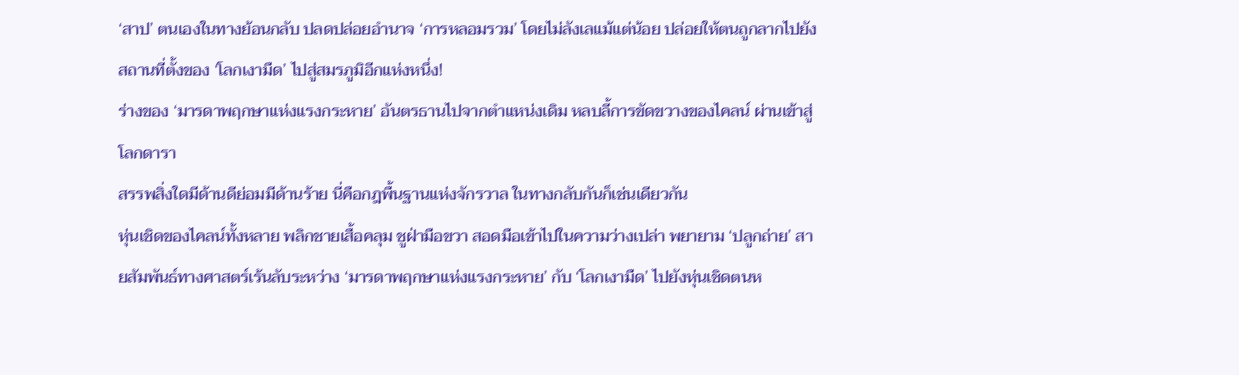‘สาป’ ตนเองในทางย้อนกลับ ปลดปล่อยอำนาจ ‘การหลอมรวม’ โดยไม่ลังเลแม้แต่น้อย ปล่อยให้ตนถูกลากไปยังสถานที่ตั้งของ ‘โลกเงามืด’ ไปสู่สมรภูมิอีกแห่งหนึ่ง!
ร่างของ ‘มารดาพฤกษาแห่งแรงกระหาย’ อันตรธานไปจากตำแหน่งเดิม หลบลี้การขัดขวางของไคลน์ ผ่านเข้าสู่โลกดารา
สรรพสิ่งใดมีด้านดีย่อมมีด้านร้าย นี่คือกฎพื้นฐานแห่งจักรวาล ในทางกลับกันก็เช่นเดียวกัน
หุ่นเชิดของไคลน์ทั้งหลาย พลิกชายเสื้อคลุม ชูฝ่ามือขวา สอดมือเข้าไปในความว่างเปล่า พยายาม ‘ปลูกถ่าย’ สายสัมพันธ์ทางศาสตร์เร้นลับระหว่าง ‘มารดาพฤกษาแห่งแรงกระหาย’ กับ ‘โลกเงามืด’ ไปยังหุ่นเชิดตนห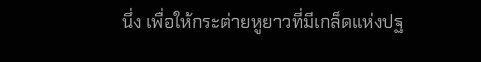นึ่ง เพื่อให้กระต่ายหูยาวที่มีเกล็ดแห่งปฐ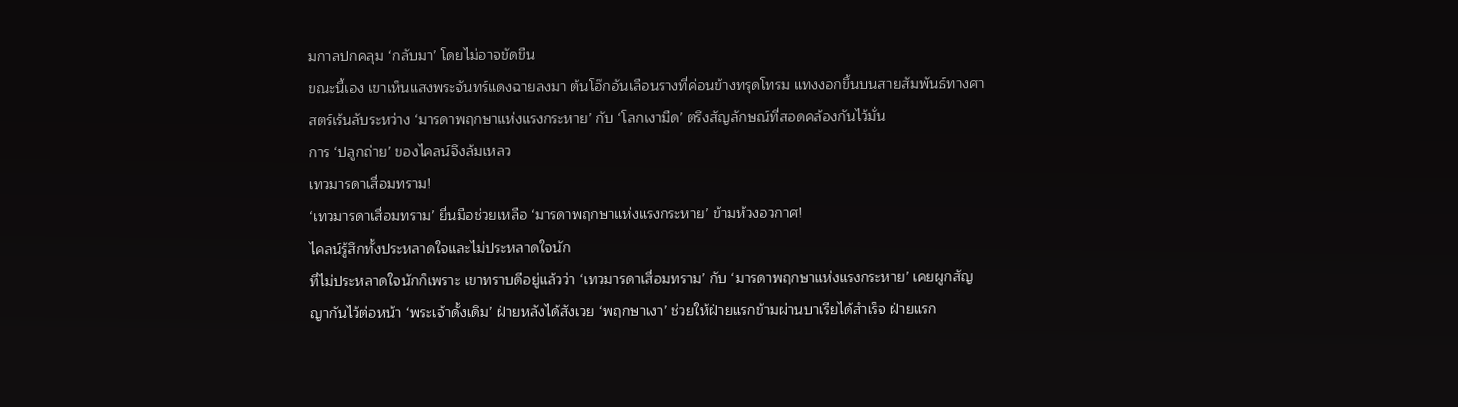มกาลปกคลุม ‘กลับมา’ โดยไม่อาจขัดขืน
ขณะนี้เอง เขาเห็นแสงพระจันทร์แดงฉายลงมา ต้นโอ๊กอันเลือนรางที่ค่อนข้างทรุดโทรม แทงงอกขึ้นบนสายสัมพันธ์ทางศาสตร์เร้นลับระหว่าง ‘มารดาพฤกษาแห่งแรงกระหาย’ กับ ‘โลกเงามืด’ ตรึงสัญลักษณ์ที่สอดคล้องกันไว้มั่น
การ ‘ปลูกถ่าย’ ของไคลน์จึงล้มเหลว
เทวมารดาเสื่อมทราม!
‘เทวมารดาเสื่อมทราม’ ยื่นมือช่วยเหลือ ‘มารดาพฤกษาแห่งแรงกระหาย’ ข้ามห้วงอวกาศ!
ไคลน์รู้สึกทั้งประหลาดใจและไม่ประหลาดใจนัก
ที่ไม่ประหลาดใจนักก็เพราะ เขาทราบดีอยู่แล้วว่า ‘เทวมารดาเสื่อมทราม’ กับ ‘มารดาพฤกษาแห่งแรงกระหาย’ เคยผูกสัญญากันไว้ต่อหน้า ‘พระเจ้าดั้งเดิม’ ฝ่ายหลังได้สังเวย ‘พฤกษาเงา’ ช่วยให้ฝ่ายแรกข้ามผ่านบาเรียได้สำเร็จ ฝ่ายแรก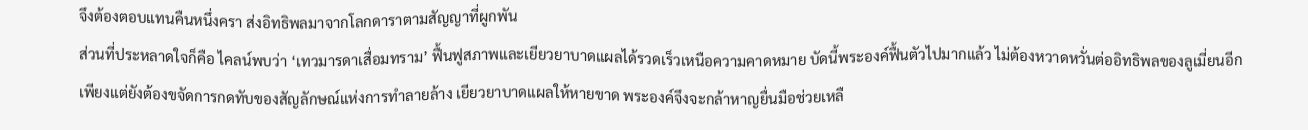จึงต้องตอบแทนคืนหนึ่งครา ส่งอิทธิพลมาจากโลกดาราตามสัญญาที่ผูกพัน
ส่วนที่ประหลาดใจก็คือ ไคลน์พบว่า ‘เทวมารดาเสื่อมทราม’ ฟื้นฟูสภาพและเยียวยาบาดแผลได้รวดเร็วเหนือความคาดหมาย บัดนี้พระองค์ฟื้นตัวไปมากแล้ว ไม่ต้องหวาดหวั่นต่ออิทธิพลของลูเมี่ยนอีก เพียงแต่ยังต้องขจัดการกดทับของสัญลักษณ์แห่งการทำลายล้าง เยียวยาบาดแผลให้หายขาด พระองค์จึงจะกล้าหาญยื่นมือช่วยเหลื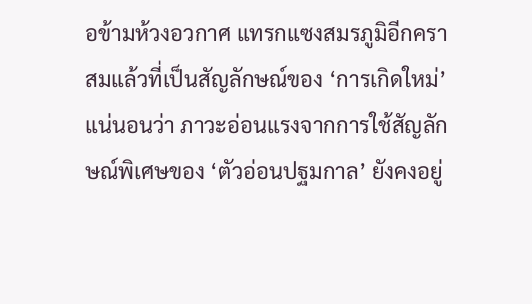อข้ามห้วงอวกาศ แทรกแซงสมรภูมิอีกครา
สมแล้วที่เป็นสัญลักษณ์ของ ‘การเกิดใหม่’
แน่นอนว่า ภาวะอ่อนแรงจากการใช้สัญลักษณ์พิเศษของ ‘ตัวอ่อนปฐมกาล’ ยังคงอยู่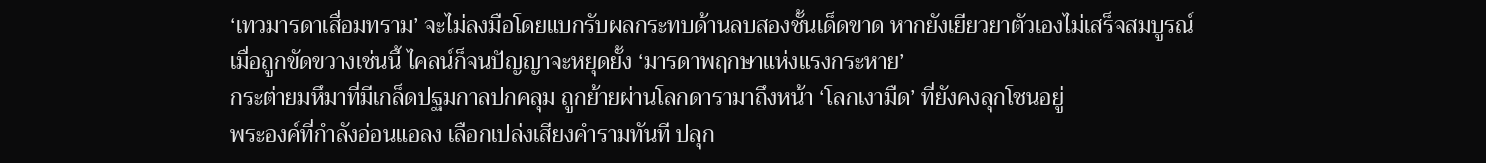‘เทวมารดาเสื่อมทราม’ จะไม่ลงมือโดยแบกรับผลกระทบด้านลบสองชั้นเด็ดขาด หากยังเยียวยาตัวเองไม่เสร็จสมบูรณ์
เมื่อถูกขัดขวางเช่นนี้ ไคลน์ก็จนปัญญาจะหยุดยั้ง ‘มารดาพฤกษาแห่งแรงกระหาย’
กระต่ายมหึมาที่มีเกล็ดปฐมกาลปกคลุม ถูกย้ายผ่านโลกดารามาถึงหน้า ‘โลกเงามืด’ ที่ยังคงลุกโชนอยู่
พระองค์ที่กำลังอ่อนแอลง เลือกเปล่งเสียงคำรามทันที ปลุก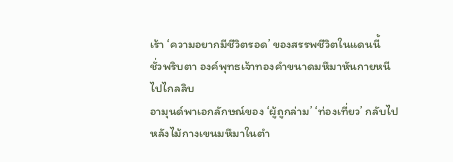เร้า ‘ความอยากมีชีวิตรอด’ ของสรรพชีวิตในแดนนี้
ชั่วพริบตา องค์พุทธเจ้าทองคำขนาดมหึมาหันกายหนีไปไกลลิบ
อามุนด์พาเอกลักษณ์ของ ‘ผู้ถูกล่าม’ ‘ท่องเที่ยว’ กลับไปหลังไม้กางเขนมหึมาในตำ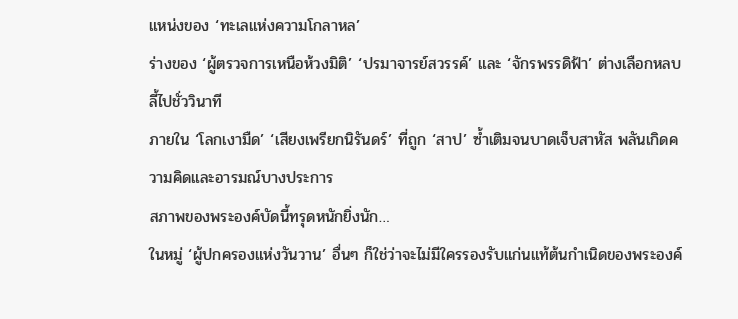แหน่งของ ‘ทะเลแห่งความโกลาหล’
ร่างของ ‘ผู้ตรวจการเหนือห้วงมิติ’ ‘ปรมาจารย์สวรรค์’ และ ‘จักรพรรดิฟ้า’ ต่างเลือกหลบลี้ไปชั่ววินาที
ภายใน ‘โลกเงามืด’ ‘เสียงเพรียกนิรันดร์’ ที่ถูก ‘สาป’ ซ้ำเติมจนบาดเจ็บสาหัส พลันเกิดความคิดและอารมณ์บางประการ
สภาพของพระองค์บัดนี้ทรุดหนักยิ่งนัก…
ในหมู่ ‘ผู้ปกครองแห่งวันวาน’ อื่นๆ ก็ใช่ว่าจะไม่มีใครรองรับแก่นแท้ต้นกำเนิดของพระองค์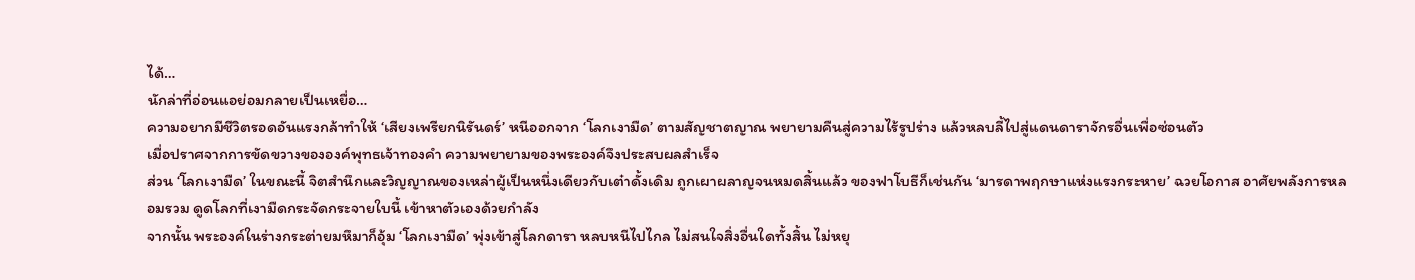ได้…
นักล่าที่อ่อนแอย่อมกลายเป็นเหยื่อ…
ความอยากมีชีวิตรอดอันแรงกล้าทำให้ ‘เสียงเพรียกนิรันดร์’ หนีออกจาก ‘โลกเงามืด’ ตามสัญชาตญาณ พยายามคืนสู่ความไร้รูปร่าง แล้วหลบลี้ไปสู่แดนดาราจักรอื่นเพื่อซ่อนตัว
เมื่อปราศจากการขัดขวางขององค์พุทธเจ้าทองคำ ความพยายามของพระองค์จึงประสบผลสำเร็จ
ส่วน ‘โลกเงามืด’ ในขณะนี้ จิตสำนึกและวิญญาณของเหล่าผู้เป็นหนึ่งเดียวกับเต๋าดั้งเดิม ถูกเผาผลาญจนหมดสิ้นแล้ว ของฟาโบธีก็เช่นกัน ‘มารดาพฤกษาแห่งแรงกระหาย’ ฉวยโอกาส อาศัยพลังการหลอมรวม ดูดโลกที่เงามืดกระจัดกระจายใบนี้ เข้าหาตัวเองด้วยกำลัง
จากนั้น พระองค์ในร่างกระต่ายมหึมาก็อุ้ม ‘โลกเงามืด’ พุ่งเข้าสู่โลกดารา หลบหนีไปไกล ไม่สนใจสิ่งอื่นใดทั้งสิ้น ไม่หยุ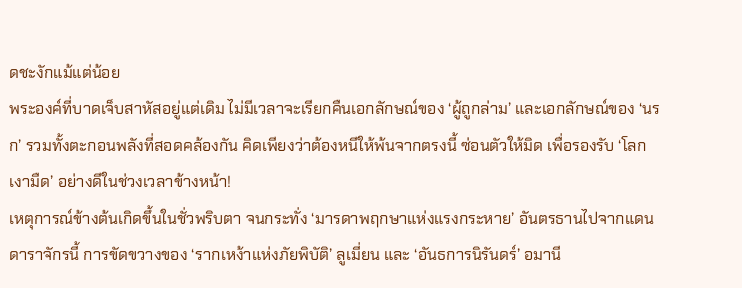ดชะงักแม้แต่น้อย
พระองค์ที่บาดเจ็บสาหัสอยู่แต่เดิม ไม่มีเวลาจะเรียกคืนเอกลักษณ์ของ ‘ผู้ถูกล่าม’ และเอกลักษณ์ของ ‘นรก’ รวมทั้งตะกอนพลังที่สอดคล้องกัน คิดเพียงว่าต้องหนีให้พ้นจากตรงนี้ ซ่อนตัวให้มิด เพื่อรองรับ ‘โลกเงามืด’ อย่างดีในช่วงเวลาข้างหน้า!
เหตุการณ์ข้างต้นเกิดขึ้นในชั่วพริบตา จนกระทั่ง ‘มารดาพฤกษาแห่งแรงกระหาย’ อันตรธานไปจากแดนดาราจักรนี้ การขัดขวางของ ‘รากเหง้าแห่งภัยพิบัติ’ ลูเมี่ยน และ ‘อันธการนิรันดร์’ อมานี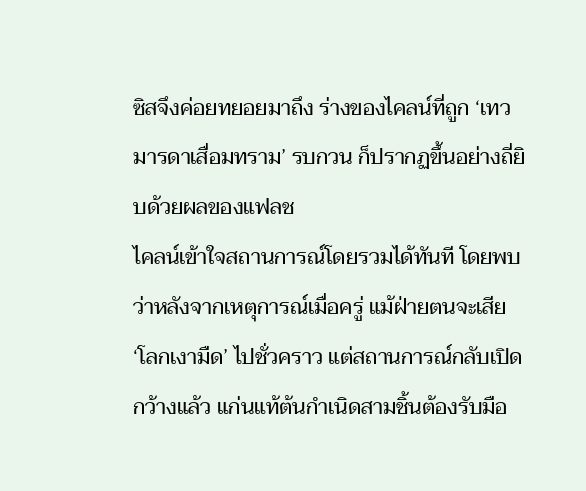ซิสจึงค่อยทยอยมาถึง ร่างของไคลน์ที่ถูก ‘เทวมารดาเสื่อมทราม’ รบกวน ก็ปรากฏขึ้นอย่างถี่ยิบด้วยผลของแฟลช
ไคลน์เข้าใจสถานการณ์โดยรวมได้ทันที โดยพบว่าหลังจากเหตุการณ์เมื่อครู่ แม้ฝ่ายตนจะเสีย ‘โลกเงามืด’ ไปชั่วคราว แต่สถานการณ์กลับเปิดกว้างแล้ว แก่นแท้ต้นกำเนิดสามชิ้นต้องรับมือ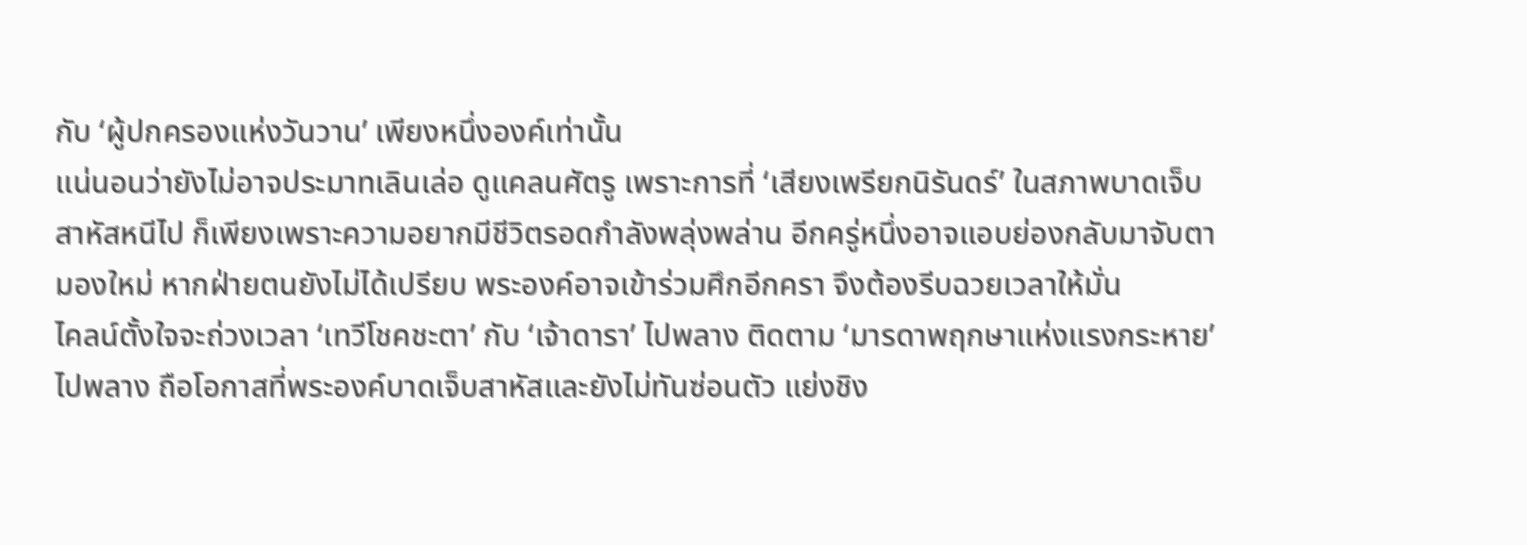กับ ‘ผู้ปกครองแห่งวันวาน’ เพียงหนึ่งองค์เท่านั้น
แน่นอนว่ายังไม่อาจประมาทเลินเล่อ ดูแคลนศัตรู เพราะการที่ ‘เสียงเพรียกนิรันดร์’ ในสภาพบาดเจ็บสาหัสหนีไป ก็เพียงเพราะความอยากมีชีวิตรอดกำลังพลุ่งพล่าน อีกครู่หนึ่งอาจแอบย่องกลับมาจับตามองใหม่ หากฝ่ายตนยังไม่ได้เปรียบ พระองค์อาจเข้าร่วมศึกอีกครา จึงต้องรีบฉวยเวลาให้มั่น
ไคลน์ตั้งใจจะถ่วงเวลา ‘เทวีโชคชะตา’ กับ ‘เจ้าดารา’ ไปพลาง ติดตาม ‘มารดาพฤกษาแห่งแรงกระหาย’ ไปพลาง ถือโอกาสที่พระองค์บาดเจ็บสาหัสและยังไม่ทันซ่อนตัว แย่งชิง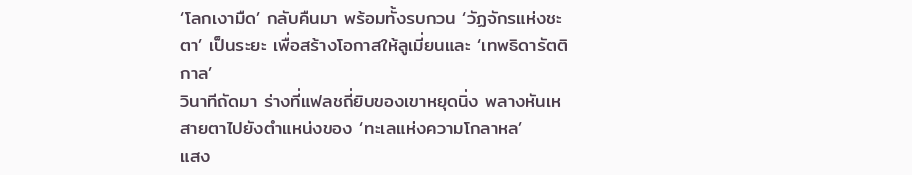‘โลกเงามืด’ กลับคืนมา พร้อมทั้งรบกวน ‘วัฏจักรแห่งชะตา’ เป็นระยะ เพื่อสร้างโอกาสให้ลูเมี่ยนและ ‘เทพธิดารัตติกาล’
วินาทีถัดมา ร่างที่แฟลชถี่ยิบของเขาหยุดนิ่ง พลางหันเหสายตาไปยังตำแหน่งของ ‘ทะเลแห่งความโกลาหล’
แสง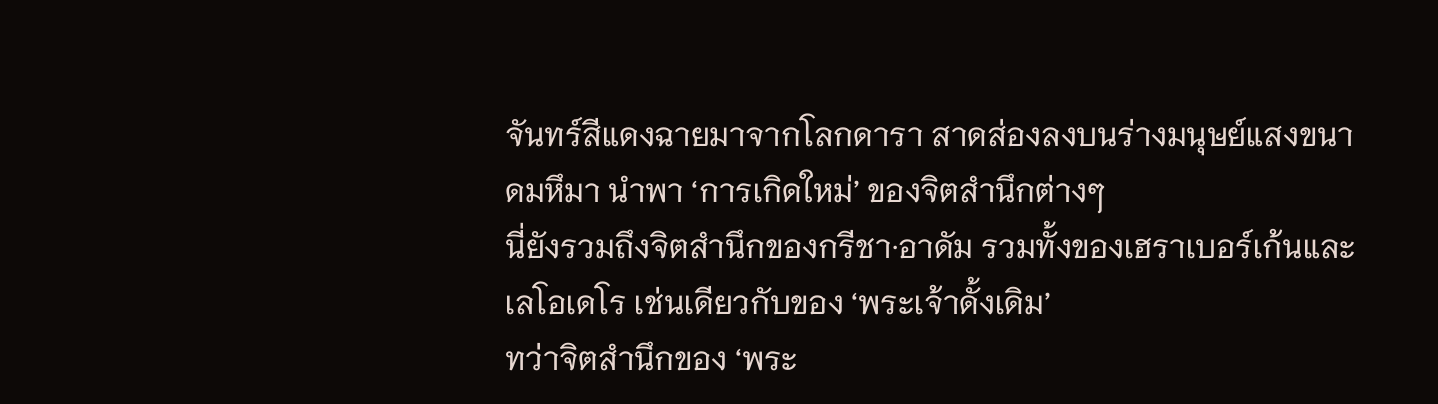จันทร์สีแดงฉายมาจากโลกดารา สาดส่องลงบนร่างมนุษย์แสงขนาดมหึมา นำพา ‘การเกิดใหม่’ ของจิตสำนึกต่างๆ
นี่ยังรวมถึงจิตสำนึกของกรีชา·อาดัม รวมทั้งของเฮราเบอร์เก้นและเลโอเดโร เช่นเดียวกับของ ‘พระเจ้าดั้งเดิม’
ทว่าจิตสำนึกของ ‘พระ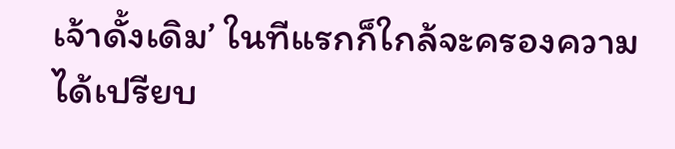เจ้าดั้งเดิม’ ในทีแรกก็ใกล้จะครองความได้เปรียบ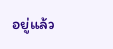อยู่แล้ว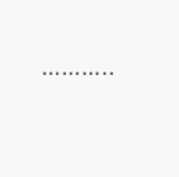………..